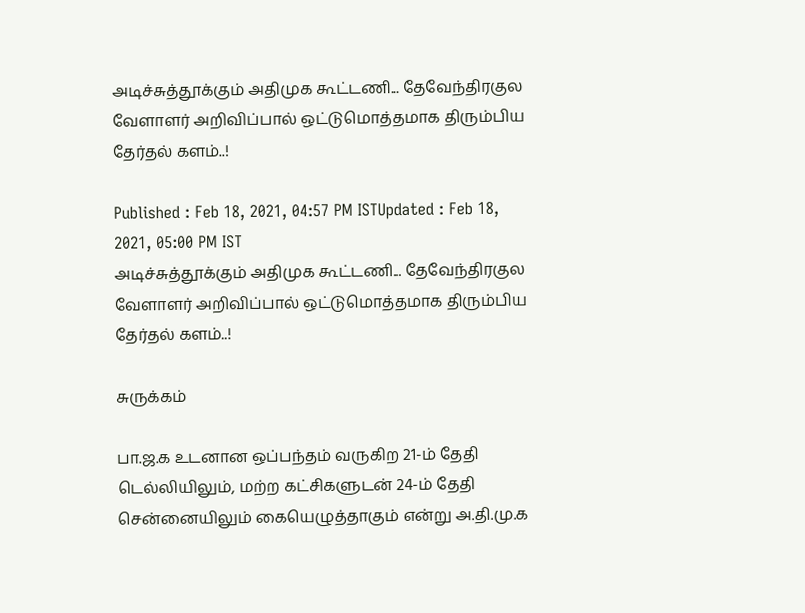அடிச்சுத்தூக்கும் அதிமுக கூட்டணி... தேவேந்திரகுல வேளாளர் அறிவிப்பால் ஒட்டுமொத்தமாக திரும்பிய தேர்தல் களம்..!

Published : Feb 18, 2021, 04:57 PM ISTUpdated : Feb 18, 2021, 05:00 PM IST
அடிச்சுத்தூக்கும் அதிமுக கூட்டணி... தேவேந்திரகுல வேளாளர் அறிவிப்பால் ஒட்டுமொத்தமாக திரும்பிய தேர்தல் களம்..!

சுருக்கம்

பா.ஜ.க உடனான ஒப்பந்தம் வருகிற 21-ம் தேதி டெல்லியிலும், மற்ற கட்சிகளுடன் 24-ம் தேதி சென்னையிலும் கையெழுத்தாகும் என்று அ.தி.மு.க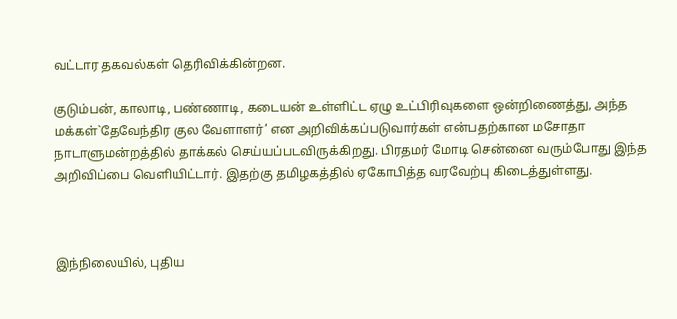வட்டார தகவல்கள் தெரிவிக்கின்றன.

குடும்பன், காலாடி, பண்ணாடி, கடையன் உள்ளிட்ட ஏழு உட்பிரிவுகளை ஒன்றிணைத்து, அந்த மக்கள்`தேவேந்திர குல வேளாளர்’ என அறிவிக்கப்படுவார்கள் என்பதற்கான மசோதா நாடாளுமன்றத்தில் தாக்கல் செய்யப்படவிருக்கிறது. பிரதமர் மோடி சென்னை வரும்போது இந்த அறிவிப்பை வெளியிட்டார். இதற்கு தமிழகத்தில் ஏகோபித்த வரவேற்பு கிடைத்துள்ளது.



இந்நிலையில், புதிய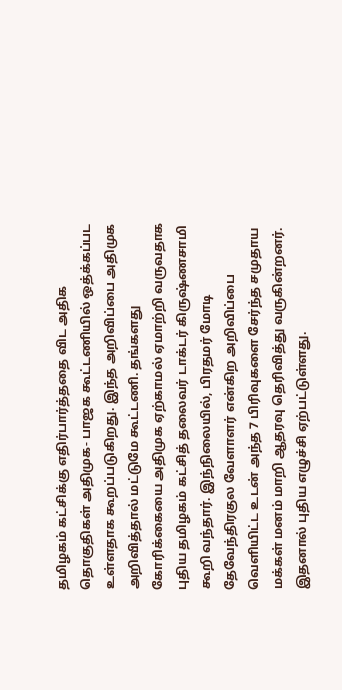தமிழகம் கட்சிக்கு எதிர்பார்த்ததை விட அதிக தொகுதிகள் அதிமுக- பாஜக கூட்டணியில் ஒத்க்கப்பட உள்ளதாக கூறப்படுகிறது. இந்த அறிவிப்பை அதிமுக அறிவித்தால் மட்டுமே கூட்டணி. தங்களது கோரிக்கையை அதிமுக ஏற்காமல் ஏமாற்றி வருவதாக புதிய தமிழகம் கட்சித் தலைவர் டாக்டர் கிருஷ்ணசாமி கூறி வந்தார். இந்நிலையில், பிரதமர் மோடி தேவேந்திரகுல வேளாளர் என்கிற அறிவிப்பை வெளியிட்ட உடன் அந்த 7 பிரிவுகளை சேர்ந்த சமுதாய மக்கள் மனம் மாறி ஆதரவு தெரிவித்து வருகின்றனர். இதனால் புதிய எழுச்சி ஏற்பட்டுள்ளது.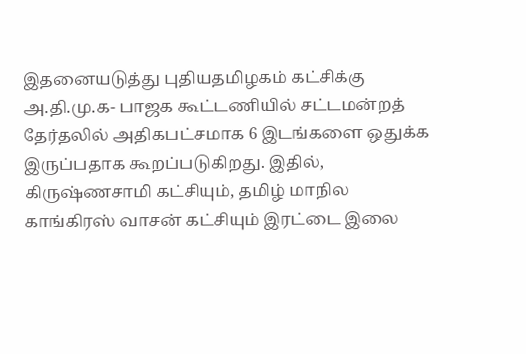இதனையடுத்து புதியதமிழகம் கட்சிக்கு அ.தி.மு.க- பாஜக கூட்டணியில் சட்டமன்றத் தேர்தலில் அதிகபட்சமாக 6 இடங்களை ஒதுக்க இருப்பதாக கூறப்படுகிறது. இதில், கிருஷ்ணசாமி கட்சியும், தமிழ் மாநில காங்கிரஸ் வாசன் கட்சியும் இரட்டை இலை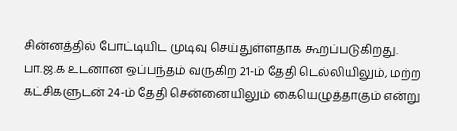சின்னத்தில் போட்டியிட முடிவு செய்துள்ளதாக கூறப்படுகிறது. பா.ஜ.க உடனான ஒப்பந்தம் வருகிற 21-ம் தேதி டெல்லியிலும், மற்ற கட்சிகளுடன் 24-ம் தேதி சென்னையிலும் கையெழுத்தாகும் என்று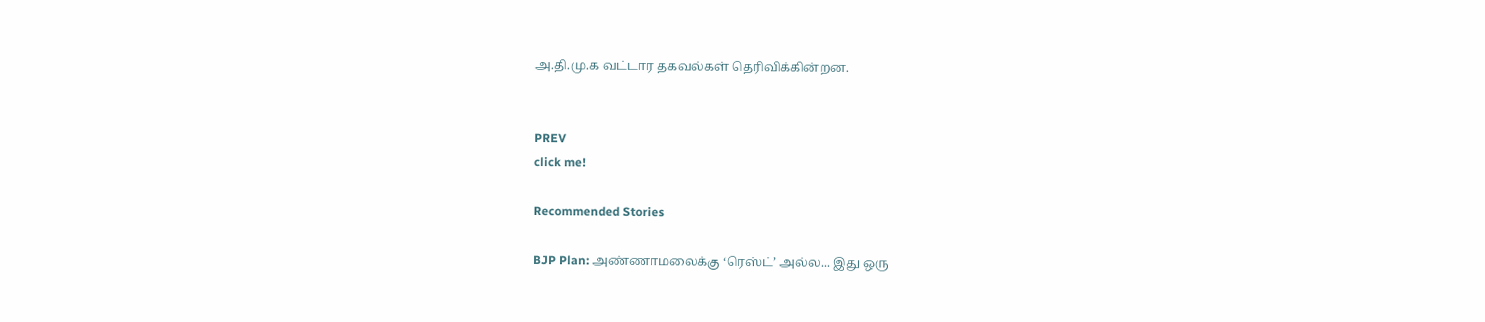அ.தி.மு.க வட்டார தகவல்கள் தெரிவிக்கின்றன.


PREV
click me!

Recommended Stories

BJP Plan: அண்ணாமலைக்கு ‘ரெஸ்ட்’ அல்ல... இது ஒரு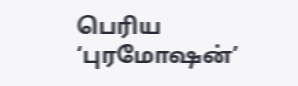பெரிய ‘புரமோஷன்’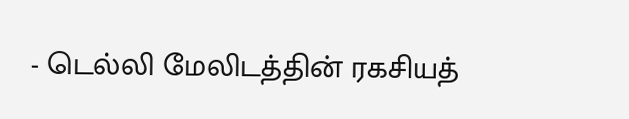- டெல்லி மேலிடத்தின் ரகசியத்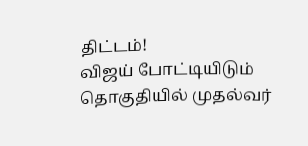திட்டம்!
விஜய் போட்டியிடும் தொகுதியில் முதல்வர்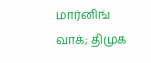மார்னிங் வாக்; திமுக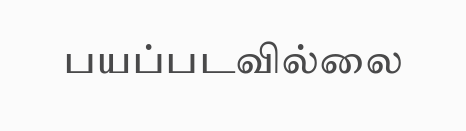பயப்படவில்லை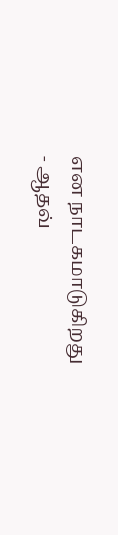என நாடகமாடுகிறது - ஆதவ்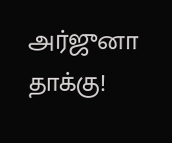அர்ஜுனா தாக்கு!